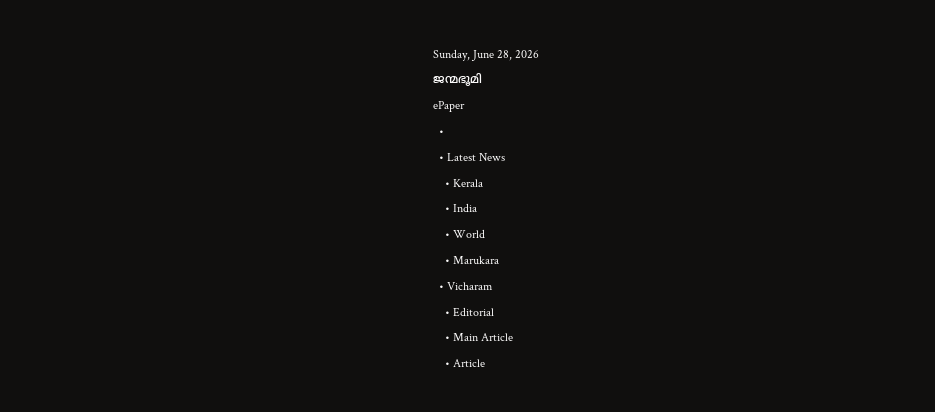Sunday, June 28, 2026
ജന്മഭൂമി
ePaper
  •
  • Latest News
    • Kerala
    • India
    • World
    • Marukara
  • Vicharam
    • Editorial
    • Main Article
    • Article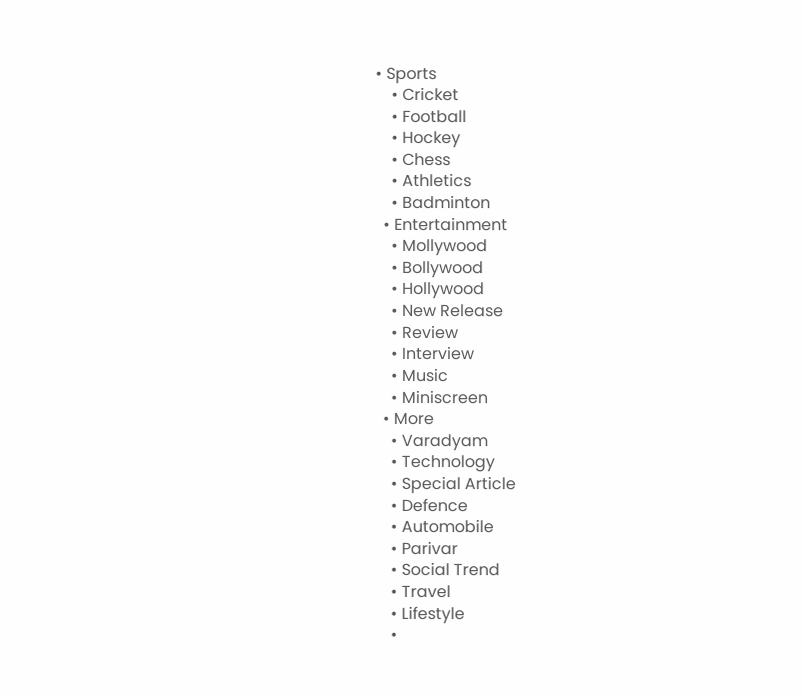• Sports
    • Cricket
    • Football
    • Hockey
    • Chess
    • Athletics
    • Badminton
  • Entertainment
    • Mollywood
    • Bollywood
    • Hollywood
    • New Release
    • Review
    • Interview
    • Music
    • Miniscreen
  • More
    • Varadyam
    • Technology
    • Special Article
    • Defence
    • Automobile
    • Parivar
    • Social Trend
    • Travel
    • Lifestyle
    •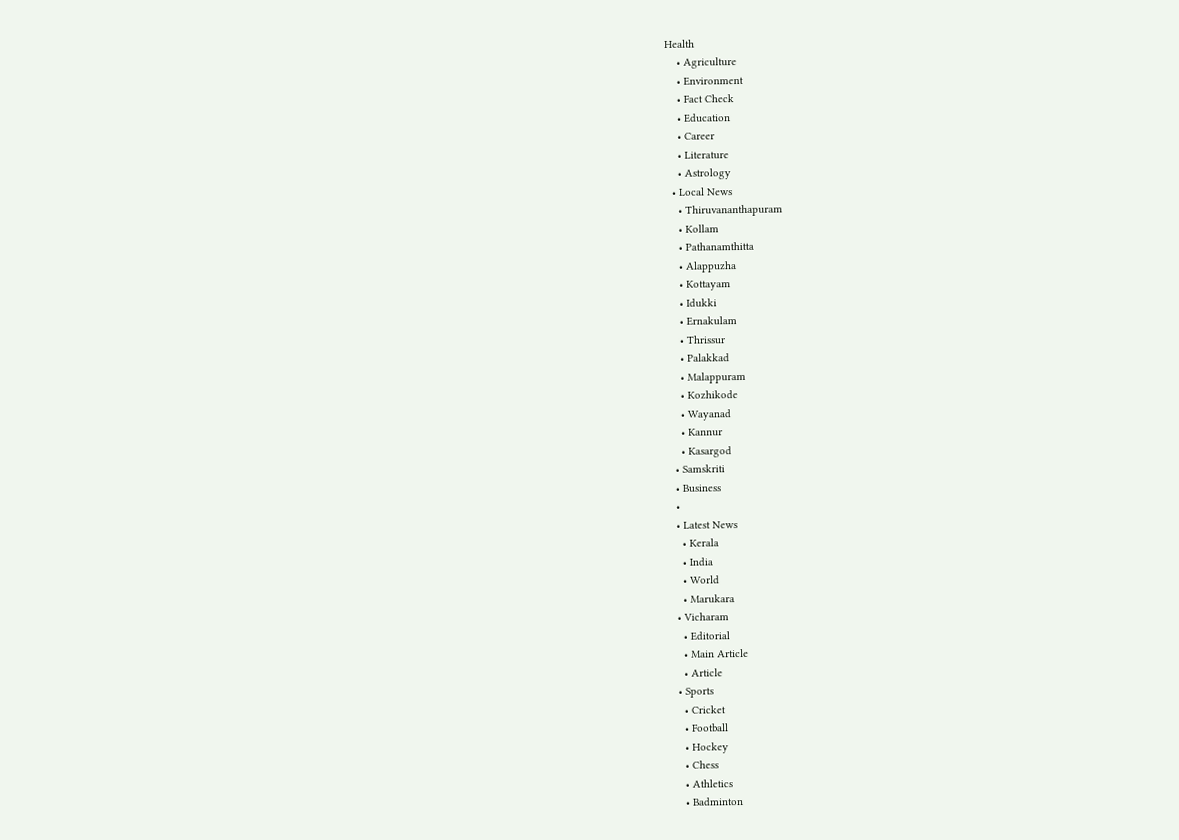Health
    • Agriculture
    • Environment
    • Fact Check
    • Education
    • Career
    • Literature
    • Astrology
  • Local News
    • Thiruvananthapuram
    • Kollam
    • Pathanamthitta
    • Alappuzha
    • Kottayam
    • Idukki
    • Ernakulam
    • Thrissur
    • Palakkad
    • Malappuram
    • Kozhikode
    • Wayanad
    • Kannur
    • Kasargod
  • Samskriti
  • Business
  •
  • Latest News
    • Kerala
    • India
    • World
    • Marukara
  • Vicharam
    • Editorial
    • Main Article
    • Article
  • Sports
    • Cricket
    • Football
    • Hockey
    • Chess
    • Athletics
    • Badminton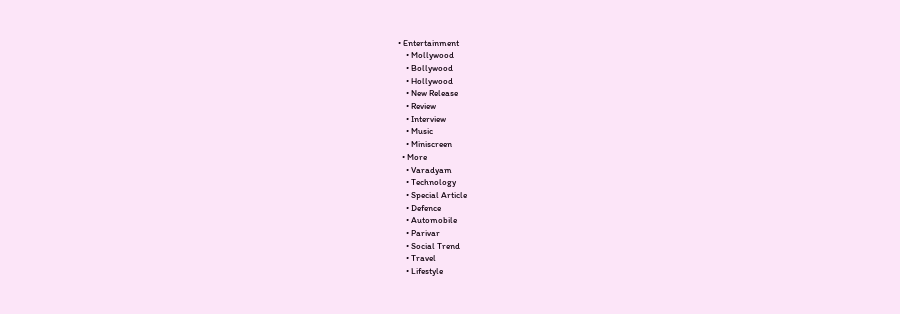• Entertainment
    • Mollywood
    • Bollywood
    • Hollywood
    • New Release
    • Review
    • Interview
    • Music
    • Miniscreen
  • More
    • Varadyam
    • Technology
    • Special Article
    • Defence
    • Automobile
    • Parivar
    • Social Trend
    • Travel
    • Lifestyle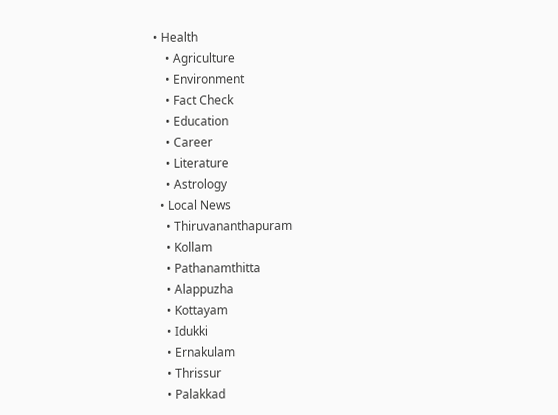• Health
    • Agriculture
    • Environment
    • Fact Check
    • Education
    • Career
    • Literature
    • Astrology
  • Local News
    • Thiruvananthapuram
    • Kollam
    • Pathanamthitta
    • Alappuzha
    • Kottayam
    • Idukki
    • Ernakulam
    • Thrissur
    • Palakkad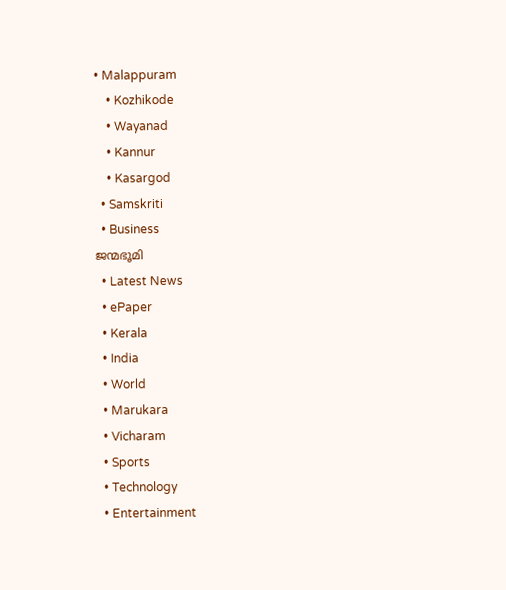• Malappuram
    • Kozhikode
    • Wayanad
    • Kannur
    • Kasargod
  • Samskriti
  • Business
ജന്മഭൂമി
  • Latest News
  • ePaper
  • Kerala
  • India
  • World
  • Marukara
  • Vicharam
  • Sports
  • Technology
  • Entertainment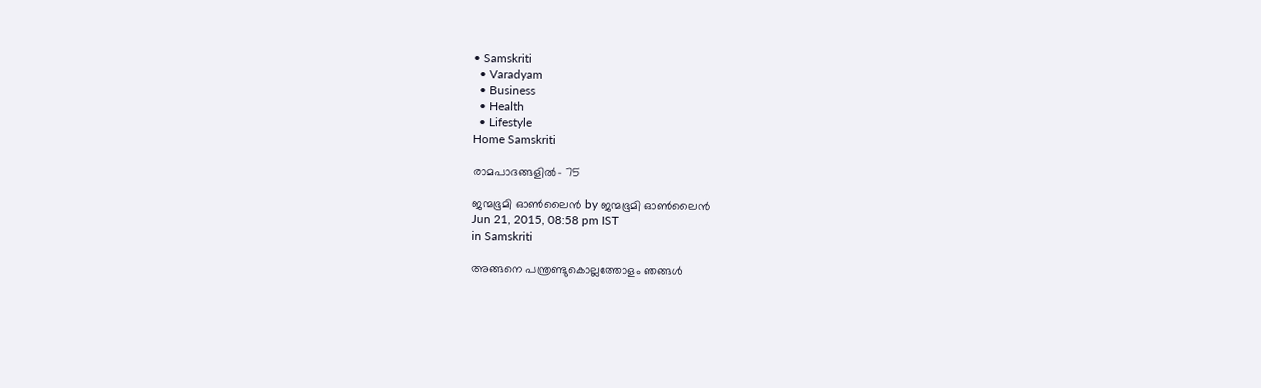• Samskriti
  • Varadyam
  • Business
  • Health
  • Lifestyle
Home Samskriti

രാമപാദങ്ങളില്‍- 75

ജന്മഭൂമി ഓണ്‍ലൈന്‍ by ജന്മഭൂമി ഓണ്‍ലൈന്‍
Jun 21, 2015, 08:58 pm IST
in Samskriti

അങ്ങനെ പന്ത്രണ്ടുകൊല്ലത്തോളം ഞങ്ങള്‍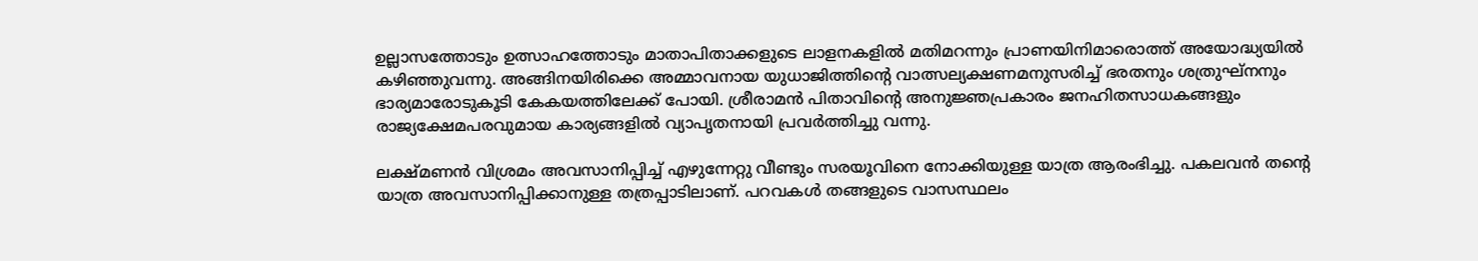ഉല്ലാസത്തോടും ഉത്സാഹത്തോടും മാതാപിതാക്കളുടെ ലാളനകളില്‍ മതിമറന്നും പ്രാണയിനിമാരൊത്ത് അയോദ്ധ്യയില്‍ കഴിഞ്ഞുവന്നു. അങ്ങിനയിരിക്കെ അമ്മാവനായ യുധാജിത്തിന്റെ വാത്സല്യക്ഷണമനുസരിച്ച് ഭരതനും ശത്രുഘ്‌നനും ഭാര്യമാരോടുകൂടി കേകയത്തിലേക്ക് പോയി. ശ്രീരാമന്‍ പിതാവിന്റെ അനുജ്ഞപ്രകാരം ജനഹിതസാധകങ്ങളും രാജ്യക്ഷേമപരവുമായ കാര്യങ്ങളില്‍ വ്യാപൃതനായി പ്രവര്‍ത്തിച്ചു വന്നു.

ലക്ഷ്മണന്‍ വിശ്രമം അവസാനിപ്പിച്ച് എഴുന്നേറ്റു വീണ്ടും സരയൂവിനെ നോക്കിയുള്ള യാത്ര ആരംഭിച്ചു. പകലവന്‍ തന്റെ യാത്ര അവസാനിപ്പിക്കാനുള്ള തത്രപ്പാടിലാണ്. പറവകള്‍ തങ്ങളുടെ വാസസ്ഥലം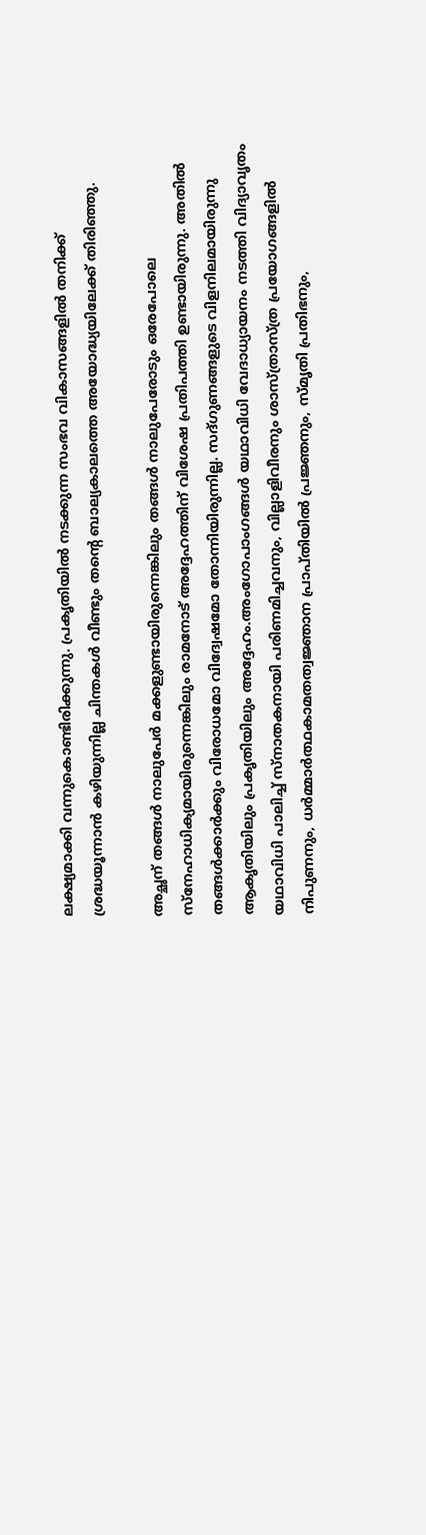ലക്ഷ്യമാക്കി വന്നുകൊണ്ടിരിക്കുന്നു. പ്രകൃതിയില്‍ നടക്കുന്ന സംഭവ വികാസങ്ങളില്‍ തനിക്ക് ശ്രദ്ധയൂന്നാന്‍ കഴിയുന്നില്ല ചിന്തകള്‍ വീണ്ടും തന്റെ ബാല്യകാലത്തെ അയോദ്ധ്യയിലേക്ക് തിരിഞ്ഞു.

അച്ഛന് തങ്ങള്‍ നാലുപേര്‍ മക്കളുണ്ടായിരുന്നെങ്കിലും തങ്ങള്‍ നാലുപേരോടും ഒരേപോലെ സ്‌നേഹാധിക്യമായിരുന്നെങ്കിലും രാമനോട് അദ്ദേഹത്തിന് വിശേഷ പ്രതിപത്തി ഉണ്ടായിരുന്നു. അതില്‍ തങ്ങള്‍ക്കാര്‍ക്കും വിരോധമോ വിദ്വേഷമോ തോന്നിയിരുന്നില്ല. സദ്ഗുണങ്ങളുടെ വിളനിലമായിരുന്നു ആകൃതിയിലും പ്രകൃതിയിലും അദ്ദേഹം.അംഗോപാംഗങ്ങള്‍ യഥാവിധി വേദാധ്യായനം നടത്തി വിദ്യാവൃതം യഥാവിധി പാലിച്ച് സ്‌നാതകനായി പരിണമിച്ചവനും, വില്ലാളിവീരനും ശാസ്ത്രാസ്ത്ര പ്രയോഗങ്ങളില്‍ നിപുണനും, ധര്‍മ്മാര്‍ത്ഥകാമതത്വജ്ഞാന പ്രാപ്തിയില്‍ പ്രജ്ഞനും, സ്മൃതി പ്രതിഭനും,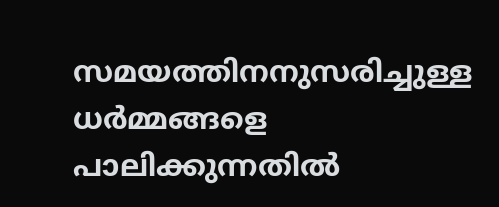സമയത്തിനനുസരിച്ചുള്ള ധര്‍മ്മങ്ങളെ പാലിക്കുന്നതില്‍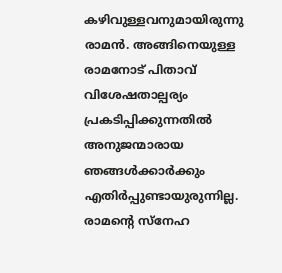കഴിവുള്ളവനുമായിരുന്നു രാമന്‍. അങ്ങിനെയുള്ള രാമനോട് പിതാവ് വിശേഷതാല്പര്യം പ്രകടിപ്പിക്കുന്നതില്‍ അനുജന്മാരായ ഞങ്ങള്‍ക്കാര്‍ക്കും എതിര്‍പ്പുണ്ടായുരുന്നില്ല. രാമന്റെ സ്‌നേഹ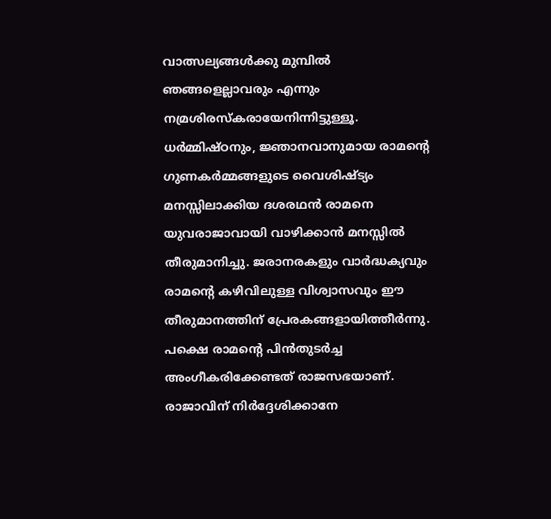വാത്സല്യങ്ങള്‍ക്കു മുമ്പില്‍ ഞങ്ങളെല്ലാവരും എന്നും നമ്രശിരസ്‌കരായേനിന്നിട്ടുള്ളൂ. ധര്‍മ്മിഷ്ഠനും, ജ്ഞാനവാനുമായ രാമന്റെ ഗുണകര്‍മ്മങ്ങളുടെ വൈശിഷ്ട്യം മനസ്സിലാക്കിയ ദശരഥന്‍ രാമനെ യുവരാജാവായി വാഴിക്കാന്‍ മനസ്സില്‍ തീരുമാനിച്ചു. ജരാനരകളും വാര്‍ദ്ധക്യവും രാമന്റെ കഴിവിലുള്ള വിശ്വാസവും ഈ തീരുമാനത്തിന് പ്രേരകങ്ങളായിത്തീര്‍ന്നു. പക്ഷെ രാമന്റെ പിന്‍തുടര്‍ച്ച അംഗീകരിക്കേണ്ടത് രാജസഭയാണ്. രാജാവിന് നിര്‍ദ്ദേശിക്കാനേ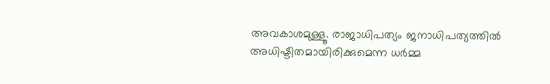അവകാശമുള്ളൂ. രാജാധിപത്യം ജനാധിപത്യത്തില്‍ അധിഷ്ടിതമായിരിക്കുമെന്ന ധര്‍മ്മ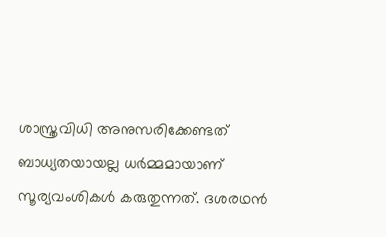ശാസ്ത്രവിധി അനുസരിക്കേണ്ടത് ബാധ്യതയായല്ല ധര്‍മ്മമായാണ് സൂര്യവംശികള്‍ കരുതുന്നത്. ദശരഥന്‍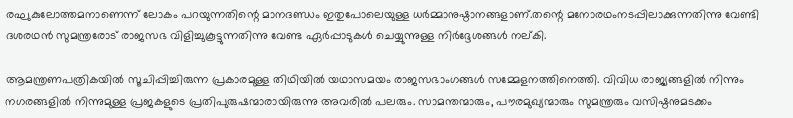രഘുകുലോത്തമനാണെന്ന് ലോകം പറയുന്നതിന്റെ മാനദണ്ഡം ഇതുപോലെയുള്ള ധര്‍മ്മാനുഷ്ഠാനങ്ങളാണ്.തന്റെ മനോരഥംനടപ്പിലാക്കുന്നതിന്നു വേണ്ടി ദശരഥന്‍ സുമന്ത്രരോട് രാജസഭ വിളിച്ചുകൂട്ടുന്നതിന്നു വേണ്ട ഏര്‍പ്പാടുകള്‍ ചെയ്യുന്നുള്ള നിര്‍ദ്ദേശങ്ങള്‍ നല്കി.

ആമന്ത്രണപത്രികയില്‍ സൂചിപ്പിച്ചിരുന്ന പ്രകാരമുള്ള തിഥിയില്‍ യഥാസമയം രാജസഭാംഗങ്ങള്‍ സമ്മേളനത്തിനെത്തി. വിവിധ രാജ്യങ്ങളില്‍ നിന്നും നഗരങ്ങളില്‍ നിന്നുമുള്ള പ്രജകളുടെ പ്രതിപുരുഷന്മാരായിരുന്നു അവരില്‍ പലരും. സാമന്തന്മാരും, പൗരമുഖ്യന്മാരും സുമന്ത്രരും വസിഷ്ഠനുമടക്കം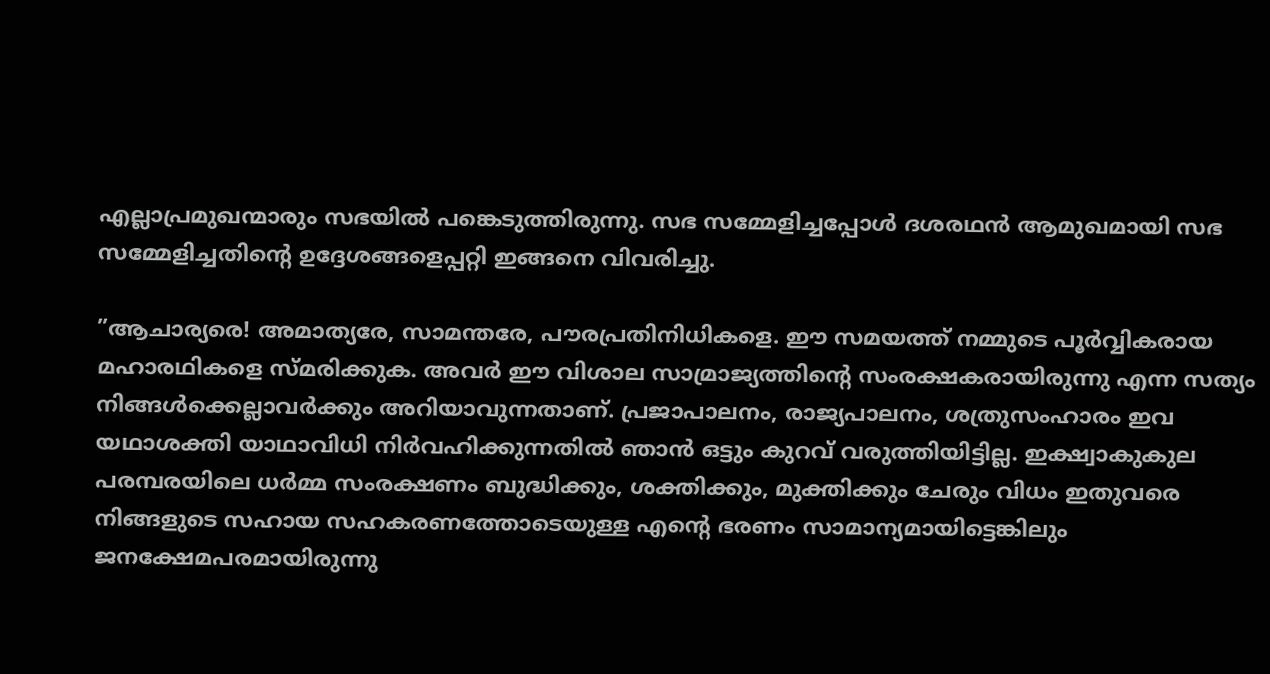എല്ലാപ്രമുഖന്മാരും സഭയില്‍ പങ്കെടുത്തിരുന്നു. സഭ സമ്മേളിച്ചപ്പോള്‍ ദശരഥന്‍ ആമുഖമായി സഭ സമ്മേളിച്ചതിന്റെ ഉദ്ദേശങ്ങളെപ്പറ്റി ഇങ്ങനെ വിവരിച്ചു.

”ആചാര്യരെ! അമാത്യരേ, സാമന്തരേ, പൗരപ്രതിനിധികളെ. ഈ സമയത്ത് നമ്മുടെ പൂര്‍വ്വികരായ മഹാരഥികളെ സ്മരിക്കുക. അവര്‍ ഈ വിശാല സാമ്രാജ്യത്തിന്റെ സംരക്ഷകരായിരുന്നു എന്ന സത്യം നിങ്ങള്‍ക്കെല്ലാവര്‍ക്കും അറിയാവുന്നതാണ്. പ്രജാപാലനം, രാജ്യപാലനം, ശത്രുസംഹാരം ഇവ യഥാശക്തി യാഥാവിധി നിര്‍വഹിക്കുന്നതില്‍ ഞാന്‍ ഒട്ടും കുറവ് വരുത്തിയിട്ടില്ല. ഇക്ഷ്വാകുകുല പരമ്പരയിലെ ധര്‍മ്മ സംരക്ഷണം ബുദ്ധിക്കും, ശക്തിക്കും, മുക്തിക്കും ചേരും വിധം ഇതുവരെ നിങ്ങളുടെ സഹായ സഹകരണത്തോടെയുള്ള എന്റെ ഭരണം സാമാന്യമായിട്ടെങ്കിലും ജനക്ഷേമപരമായിരുന്നു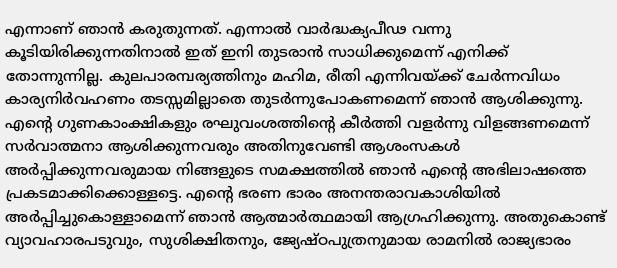എന്നാണ് ഞാന്‍ കരുതുന്നത്. എന്നാല്‍ വാര്‍ദ്ധക്യപീഢ വന്നു കൂടിയിരിക്കുന്നതിനാല്‍ ഇത് ഇനി തുടരാന്‍ സാധിക്കുമെന്ന് എനിക്ക് തോന്നുന്നില്ല. കുലപാരമ്പര്യത്തിനും മഹിമ, രീതി എന്നിവയ്‌ക്ക് ചേര്‍ന്നവിധം കാര്യനിര്‍വഹണം തടസ്സമില്ലാതെ തുടര്‍ന്നുപോകണമെന്ന് ഞാന്‍ ആശിക്കുന്നു. എന്റെ ഗുണകാംക്ഷികളും രഘുവംശത്തിന്റെ കീര്‍ത്തി വളര്‍ന്നു വിളങ്ങണമെന്ന് സര്‍വാത്മനാ ആശിക്കുന്നവരും അതിനുവേണ്ടി ആശംസകള്‍ അര്‍പ്പിക്കുന്നവരുമായ നിങ്ങളുടെ സമക്ഷത്തില്‍ ഞാന്‍ എന്റെ അഭിലാഷത്തെ പ്രകടമാക്കിക്കൊള്ളട്ടെ. എന്റെ ഭരണ ഭാരം അനന്തരാവകാശിയില്‍ അര്‍പ്പിച്ചുകൊള്ളാമെന്ന് ഞാന്‍ ആത്മാര്‍ത്ഥമായി ആഗ്രഹിക്കുന്നു. അതുകൊണ്ട് വ്യാവഹാരപടുവും, സുശിക്ഷിതനും, ജ്യേഷ്ഠപുത്രനുമായ രാമനില്‍ രാജ്യഭാരം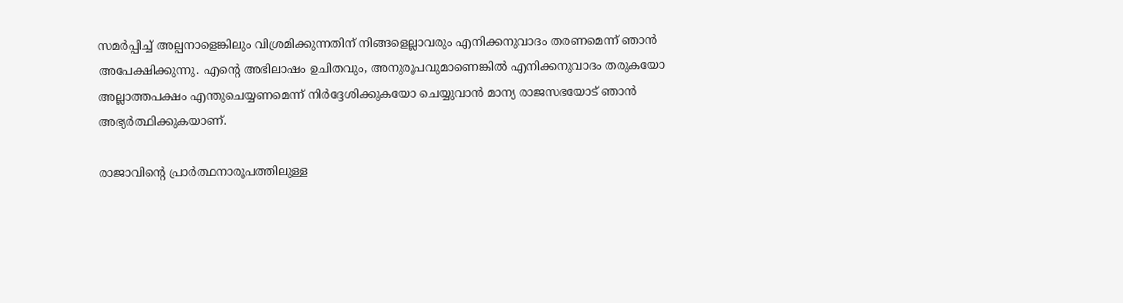സമര്‍പ്പിച്ച് അല്പനാളെങ്കിലും വിശ്രമിക്കുന്നതിന് നിങ്ങളെല്ലാവരും എനിക്കനുവാദം തരണമെന്ന് ഞാന്‍ അപേക്ഷിക്കുന്നു. എന്റെ അഭിലാഷം ഉചിതവും, അനുരൂപവുമാണെങ്കില്‍ എനിക്കനുവാദം തരുകയോ അല്ലാത്തപക്ഷം എന്തുചെയ്യണമെന്ന് നിര്‍ദ്ദേശിക്കുകയോ ചെയ്യുവാന്‍ മാന്യ രാജസഭയോട് ഞാന്‍ അഭ്യര്‍ത്ഥിക്കുകയാണ്.

രാജാവിന്റെ പ്രാര്‍ത്ഥനാരൂപത്തിലുള്ള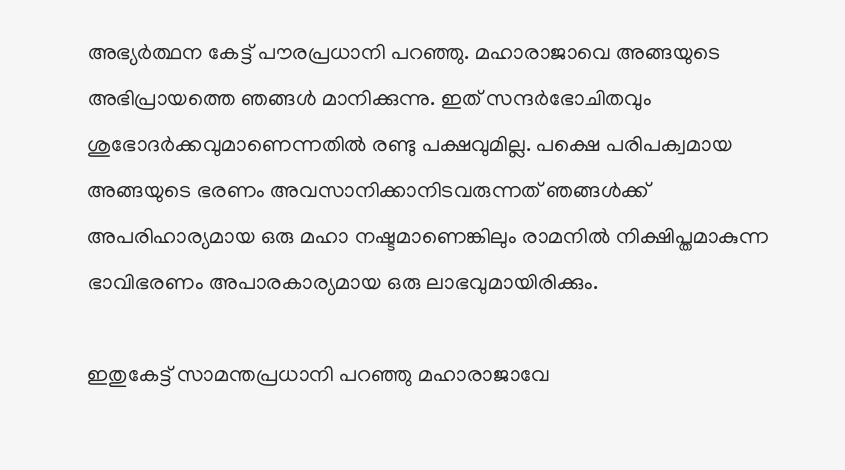അഭ്യര്‍ത്ഥന കേട്ട് പൗരപ്രധാനി പറഞ്ഞു. മഹാരാജാവെ അങ്ങയുടെ അഭിപ്രായത്തെ ഞങ്ങള്‍ മാനിക്കുന്നു. ഇത് സന്ദര്‍ഭോചിതവും ശുഭോദര്‍ക്കവുമാണെന്നതില്‍ രണ്ടു പക്ഷവുമില്ല. പക്ഷെ പരിപക്വമായ അങ്ങയുടെ ഭരണം അവസാനിക്കാനിടവരുന്നത് ഞങ്ങള്‍ക്ക് അപരിഹാര്യമായ ഒരു മഹാ നഷ്ടമാണെങ്കിലും രാമനില്‍ നിക്ഷിപ്തമാകുന്ന ഭാവിഭരണം അപാരകാര്യമായ ഒരു ലാഭവുമായിരിക്കും.

ഇതുകേട്ട് സാമന്തപ്രധാനി പറഞ്ഞു മഹാരാജാവേ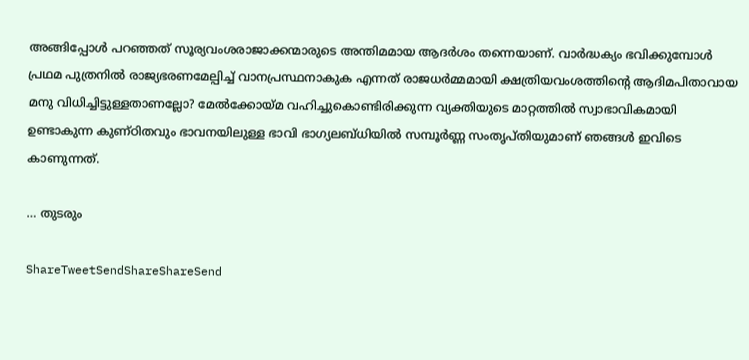അങ്ങിപ്പോള്‍ പറഞ്ഞത് സൂര്യവംശരാജാക്കന്മാരുടെ അന്തിമമായ ആദര്‍ശം തന്നെയാണ്. വാര്‍ദ്ധക്യം ഭവിക്കുമ്പോള്‍ പ്രഥമ പുത്രനില്‍ രാജ്യഭരണമേല്പിച്ച് വാനപ്രസ്ഥനാകുക എന്നത് രാജധര്‍മ്മമായി ക്ഷത്രിയവംശത്തിന്റെ ആദിമപിതാവായ മനു വിധിച്ചിട്ടുള്ളതാണല്ലോ? മേല്‍ക്കോയ്‌മ വഹിച്ചുകൊണ്ടിരിക്കുന്ന വ്യക്തിയുടെ മാറ്റത്തില്‍ സ്വാഭാവികമായി ഉണ്ടാകുന്ന കുണ്ഠിതവും ഭാവനയിലുള്ള ഭാവി ഭാഗ്യലബ്ധിയില്‍ സമ്പൂര്‍ണ്ണ സംതൃപ്തിയുമാണ് ഞങ്ങള്‍ ഇവിടെ കാണുന്നത്.

… തുടരും

ShareTweetSendShareShareSend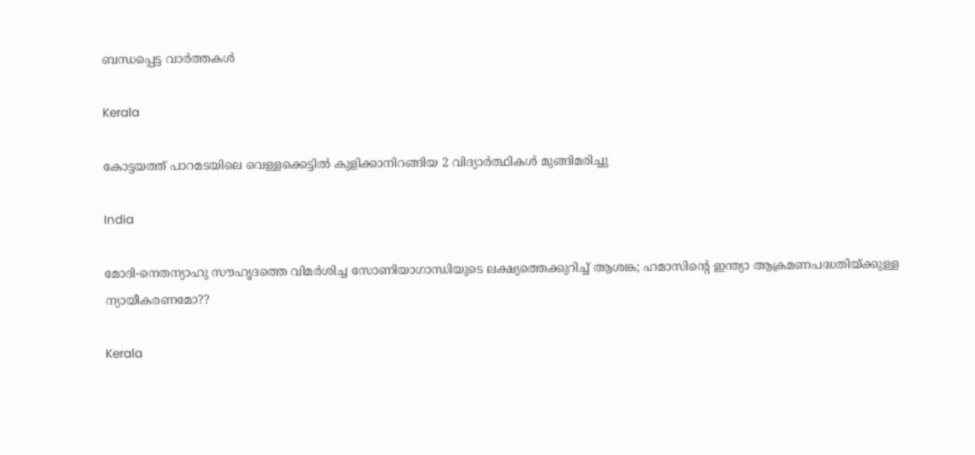ബന്ധപ്പെട്ട വാര്‍ത്തകള്‍

Kerala

കോട്ടയത്ത് പാറമടയിലെ വെള്ളക്കെട്ടില്‍ കുളിക്കാനിറങ്ങിയ 2 വിദ്യാര്‍ത്ഥികള്‍ മുങ്ങിമരിച്ചു

India

മോദി-നെതന്യാഹു സൗഹൃദത്തെ വിമര്‍ശിച്ച സോണിയാഗാന്ധിയുടെ ലക്ഷ്യത്തെക്കുറിച്ച് ആശങ്ക; ഹമാസിന്റെ ഇന്ത്യാ ആക്രമണപദ്ധതിയ്‌ക്കുള്ള ന്യായീകരണമോ??

Kerala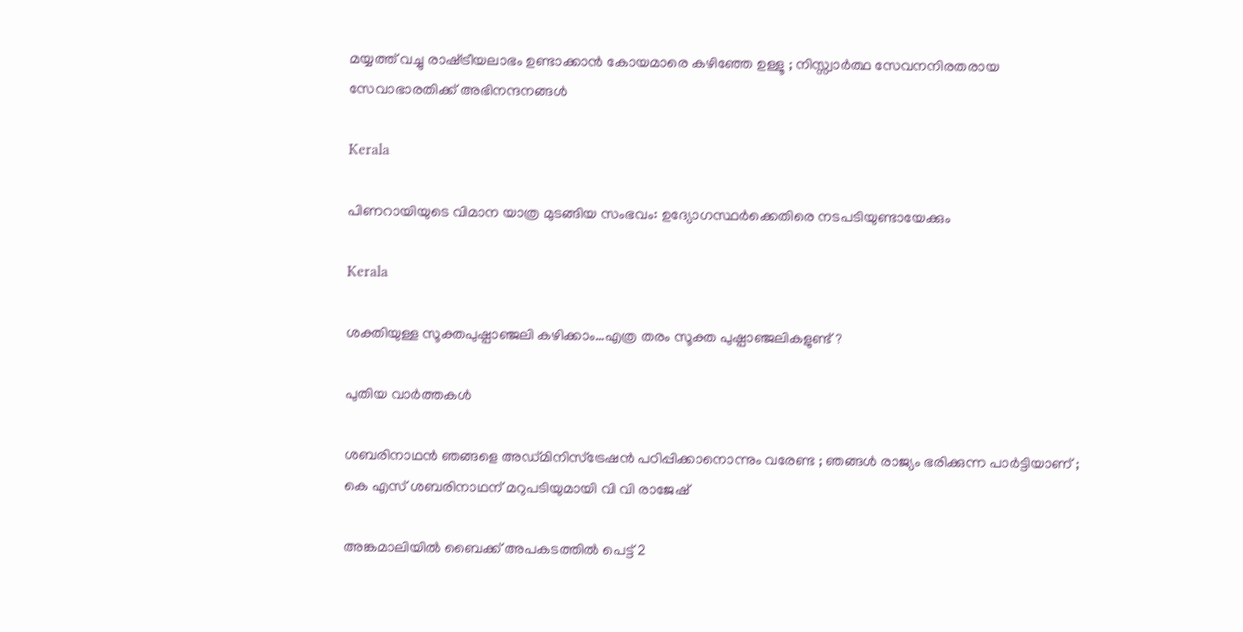മയ്യത്ത് വച്ചു രാഷ്‌ട്രീയലാഭം ഉണ്ടാക്കാൻ കോയമാരെ കഴിഞ്ഞേ ഉള്ളൂ ; നിസ്സ്വാർത്ഥ സേവനനിരതരായ സേവാഭാരതിക്ക് അഭിനന്ദനങ്ങൾ

Kerala

പിണറായിയുടെ വിമാന യാത്ര മുടങ്ങിയ സംഭവം: ഉദ്യോഗസ്ഥര്‍ക്കെതിരെ നടപടിയുണ്ടായേക്കും

Kerala

ശക്തിയുള്ള സൂക്തപുഷ്പാഞ്ജലി കഴിക്കാം…എത്ര തരം സൂക്ത പുഷ്പാഞ്ജലികളുണ്ട്?

പുതിയ വാര്‍ത്തകള്‍

ശബരിനാഥൻ ഞങ്ങളെ അഡ്മിനിസ്‌ട്രേഷൻ പഠിപ്പിക്കാനൊന്നും വരേണ്ട ; ഞങ്ങൾ രാജ്യം ഭരിക്കുന്ന പാർട്ടിയാണ് ; കെ എസ് ശബരിനാഥന് മറുപടിയുമായി വി വി രാജേഷ്

അങ്കമാലിയില്‍ ബൈക്ക് അപകടത്തില്‍ പെട്ട് 2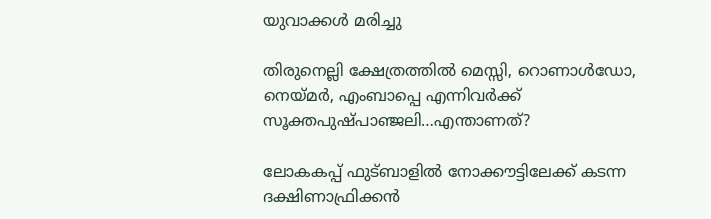യുവാക്കള്‍ മരിച്ചു

തിരുനെല്ലി ക്ഷേത്രത്തില്‍ മെസ്സി, റൊണാള്‍ഡോ, നെയ്‌മര്‍, എംബാപ്പെ എന്നിവര്‍ക്ക് സൂക്തപുഷ്പാഞ്ജലി…എന്താണത്?

ലോകകപ്പ് ഫുട്ബാളില്‍ നോക്കൗട്ടിലേക്ക് കടന്ന ദക്ഷിണാഫ്രിക്കന്‍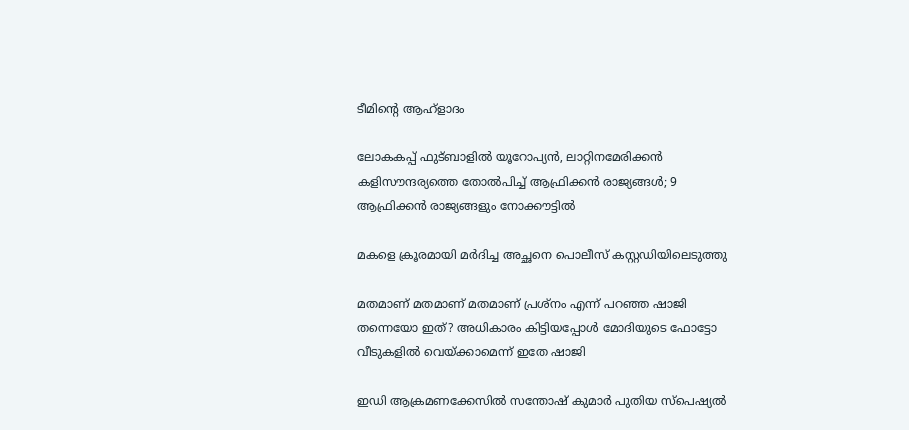ടീമിന്‍റെ ആഹ്ളാദം

ലോകകപ്പ് ഫുട്ബാളില്‍ യൂറോപ്യന്‍, ലാറ്റിനമേരിക്കന്‍ കളിസൗന്ദര്യത്തെ തോല്‍പിച്ച് ആഫ്രിക്കന്‍ രാജ്യങ്ങള്‍; 9 ആഫ്രിക്കന്‍ രാജ്യങ്ങളും നോക്കൗട്ടില്‍

മകളെ ക്രൂരമായി മര്‍ദിച്ച അച്ഛനെ പൊലീസ് കസ്റ്റഡിയിലെടുത്തു

മതമാണ് മതമാണ് മതമാണ് പ്രശ്നം എന്ന് പറഞ്ഞ ഷാജി തന്നെയോ ഇത്? അധികാരം കിട്ടിയപ്പോള്‍ മോദിയുടെ ഫോട്ടോ വീടുകളില്‍ വെയ്‌ക്കാമെന്ന് ഇതേ ഷാജി

ഇഡി ആക്രമണക്കേസില്‍ സന്തോഷ് കുമാര്‍ പുതിയ സ്‌പെഷ്യല്‍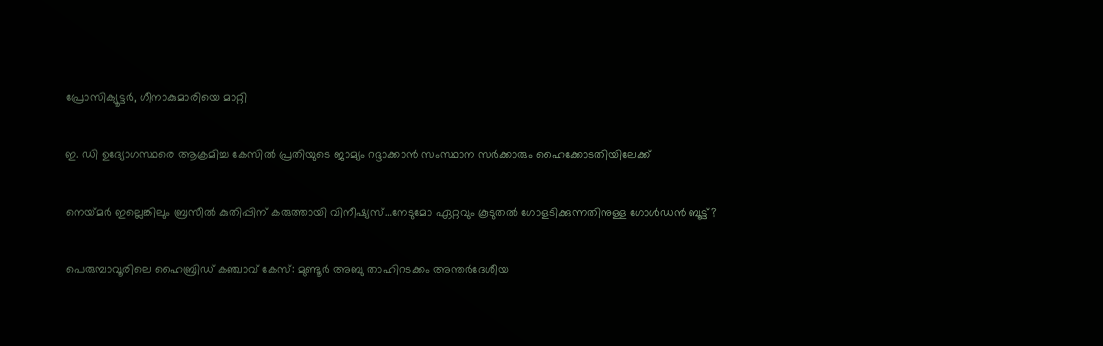പ്രോസിക്യൂട്ടര്‍, ഗീനാകുമാരിയെ മാറ്റി

ഇ. ഡി ഉദ്യോഗസ്ഥരെ ആക്രമിച്ച കേസില്‍ പ്രതിയുടെ ജാമ്യം റദ്ദാക്കാന്‍ സംസ്ഥാന സര്‍ക്കാരും ഹൈക്കോടതിയിലേക്ക്

നെയ്‌മര്‍ ഇല്ലെങ്കിലും ബ്രസീല്‍ കുതിപ്പിന് കരുത്തായി വിനീഷ്യസ്…നേടുമോ ഏറ്റവും കൂടുതല്‍ ഗോളടിക്കുന്നതിനുള്ള ഗോള്‍ഡന്‍ ബൂട്ട്?

പെരുമ്പാവൂരിലെ ഹൈബ്രിഡ് കഞ്ചാവ് കേസ്: മുണ്ടൂർ അബു താഹിറടക്കം അന്തർദേശീയ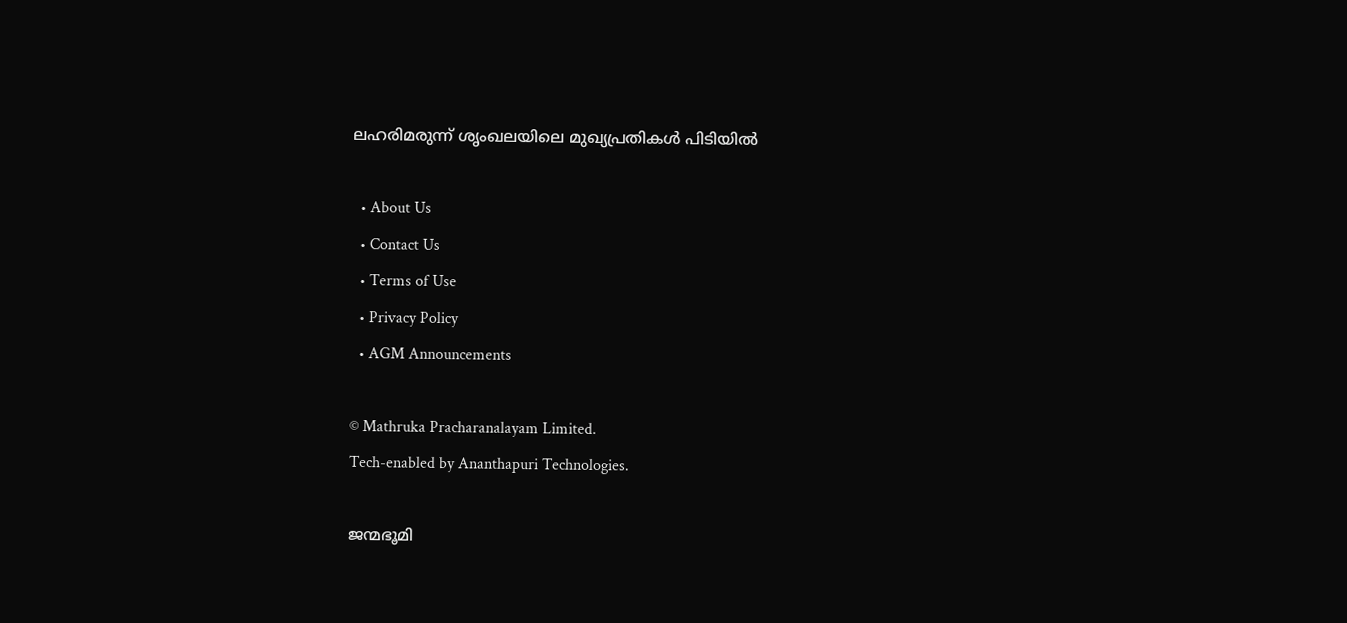ലഹരിമരുന്ന് ശൃംഖലയിലെ മുഖ്യപ്രതികൾ പിടിയിൽ

  • About Us
  • Contact Us
  • Terms of Use
  • Privacy Policy
  • AGM Announcements

© Mathruka Pracharanalayam Limited.
Tech-enabled by Ananthapuri Technologies.

ജന്മഭൂമി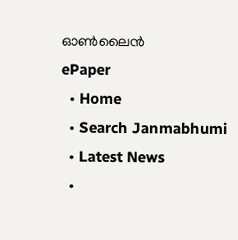ഓണ്‍ലൈന്‍
ePaper
  • Home
  • Search Janmabhumi
  • Latest News
  •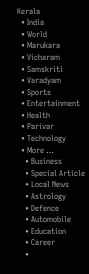Kerala
  • India
  • World
  • Marukara
  • Vicharam
  • Samskriti
  • Varadyam
  • Sports
  • Entertainment
  • Health
  • Parivar
  • Technology
  • More …
    • Business
    • Special Article
    • Local News
    • Astrology
    • Defence
    • Automobile
    • Education
    • Career
    •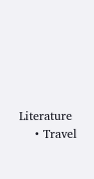Literature
    • Travel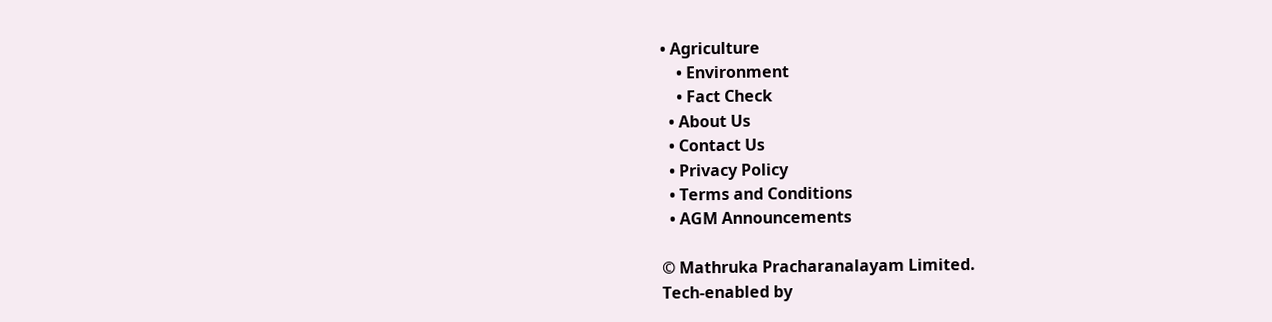• Agriculture
    • Environment
    • Fact Check
  • About Us
  • Contact Us
  • Privacy Policy
  • Terms and Conditions
  • AGM Announcements

© Mathruka Pracharanalayam Limited.
Tech-enabled by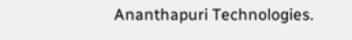Ananthapuri Technologies.